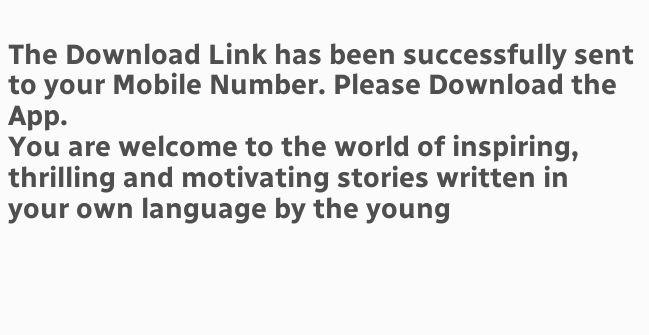The Download Link has been successfully sent to your Mobile Number. Please Download the App.
You are welcome to the world of inspiring, thrilling and motivating stories written in your own language by the young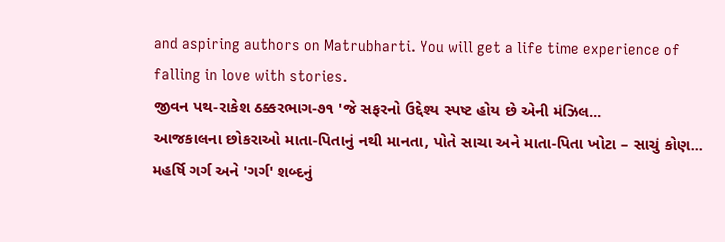and aspiring authors on Matrubharti. You will get a life time experience of falling in love with stories.
જીવન પથ-રાકેશ ઠક્કરભાગ-૭૧ 'જે સફરનો ઉદ્દેશ્ય સ્પષ્ટ હોય છે એની મંઝિલ...
આજકાલના છોકરાઓ માતા-પિતાનું નથી માનતા, પોતે સાચા અને માતા-પિતા ખોટા – સાચું કોણ...
મહર્ષિ ગર્ગ અને 'ગર્ગ' શબ્દનું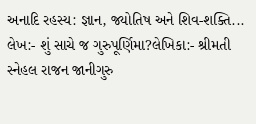અનાદિ રહસ્ય: જ્ઞાન, જ્યોતિષ અને શિવ-શક્તિ...
લેખ:- શું સાચે જ ગુરુપૂર્ણિમા?લેખિકા:- શ્રીમતી સ્નેહલ રાજન જાનીગુરુ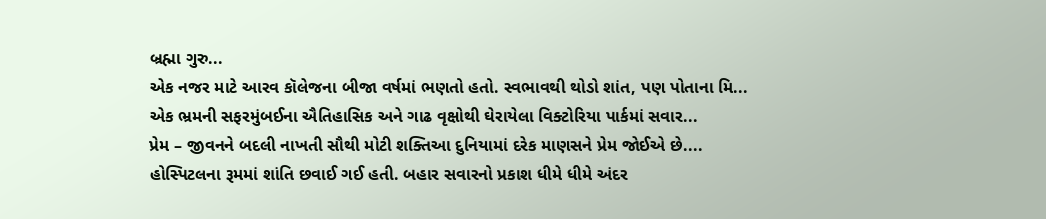બ્રહ્મા ગુરુ...
એક નજર માટે આરવ કૉલેજના બીજા વર્ષમાં ભણતો હતો. સ્વભાવથી થોડો શાંત, પણ પોતાના મિ...
એક ભ્રમની સફરમુંબઈના ઐતિહાસિક અને ગાઢ વૃક્ષોથી ઘેરાયેલા વિક્ટોરિયા પાર્કમાં સવાર...
પ્રેમ – જીવનને બદલી નાખતી સૌથી મોટી શક્તિઆ દુનિયામાં દરેક માણસને પ્રેમ જોઈએ છે....
હોસ્પિટલના રૂમમાં શાંતિ છવાઈ ગઈ હતી. બહાર સવારનો પ્રકાશ ધીમે ધીમે અંદર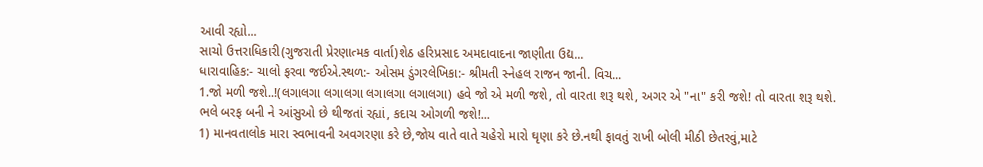આવી રહ્યો...
સાચો ઉત્તરાધિકારી(ગુજરાતી પ્રેરણાત્મક વાર્તા)શેઠ હરિપ્રસાદ અમદાવાદના જાણીતા ઉદ્ય...
ધારાવાહિક:- ચાલો ફરવા જઈએ.સ્થળ:- ઓસમ ડુંગરલેખિકા:- શ્રીમતી સ્નેહલ રાજન જાની. વિચ...
1.જો મળી જશે..!(લગાલગા લગાલગા લગાલગા લગાલગા) હવે જો એ મળી જશે, તો વારતા શરૂ થશે, અગર એ "ના" કરી જશે! તો વારતા શરૂ થશે. ભલે બરફ બની ને આંસુઓ છે થીજતાં રહ્યાં, કદાચ ઓગળી જશે!...
1) માનવતાલોક મારા સ્વભાવની અવગરણા કરે છે,જોય વાતે વાતે ચહેરો મારો ઘૃણા કરે છે.નથી ફાવતું રાખી બોલી મીઠી છેતરવું,માટે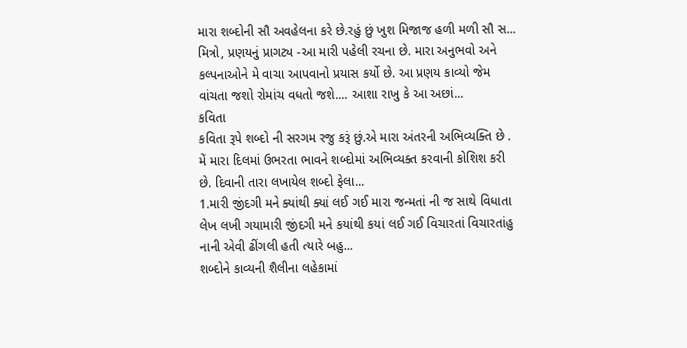મારા શબ્દોની સૌ અવહેલના કરે છે.રહું છું ખુશ મિજાજ હળી મળી સૌ સ...
મિત્રો, પ્રણયનું પ્રાગટ્ય -આ મારી પહેલી રચના છે. મારા અનુભવો અને કલ્પનાઓને મે વાચા આપવાનો પ્રયાસ કર્યો છે. આ પ્રણય કાવ્યો જેમ વાંચતા જશો રોમાંચ વધતો જશે.... આશા રાખુ કે આ અછાં...
કવિતા
કવિતા રૂપે શબ્દો ની સરગમ રજુ કરૂં છું.એ મારા અંતરની અભિવ્યક્તિ છે . મેં મારા દિલમાં ઉભરતા ભાવને શબ્દોમાં અભિવ્યક્ત કરવાની કોશિશ કરી છે. દિવાની તારા લખાયેલ શબ્દો ફેલા...
1.મારી જીંદગી મને ક્યાંથી ક્યાં લઈ ગઈ મારા જન્મતાં ની જ સાથે વિધાતા લેખ લખી ગયામારી જીંદગી મને કયાંથી કયાં લઈ ગઈ વિચારતાં વિચારતાંહુ નાની એવી ઢીંગલી હતી ત્યારે બહુ...
શબ્દોને કાવ્યની શૈલીના લહેકામાં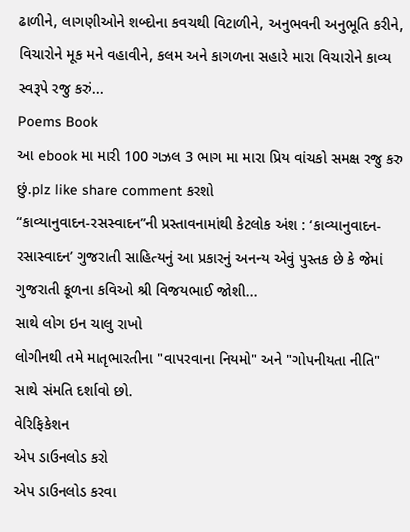ઢાળીને, લાગણીઓને શબ્દોના કવચથી વિટાળીને, અનુભવની અનુભૂતિ કરીને, વિચારોને મૂક મને વહાવીને, કલમ અને કાગળના સહારે મારા વિચારોને કાવ્ય સ્વરૂપે રજુ કરું...
Poems Book
આ ebook મા મારી 100 ગઝલ 3 ભાગ મા મારા પ્રિય વાંચકો સમક્ષ રજુ કરુ છું.plz like share comment કરશો
“કાવ્યાનુવાદન-રસસ્વાદન”ની પ્રસ્તાવનામાંથી કેટલોક અંશ : ‘કાવ્યાનુવાદન-રસાસ્વાદન’ ગુજરાતી સાહિત્યનું આ પ્રકારનું અનન્ય એવું પુસ્તક છે કે જેમાં ગુજરાતી કૂળના કવિઓ શ્રી વિજયભાઈ જોશી...
સાથે લોગ ઇન ચાલુ રાખો
લોગીનથી તમે માતૃભારતીના "વાપરવાના નિયમો" અને "ગોપનીયતા નીતિ" સાથે સંમતિ દર્શાવો છો.
વેરિફિકેશન
એપ ડાઉનલોડ કરો
એપ ડાઉનલોડ કરવા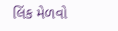લિંક મેળવો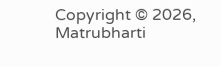Copyright © 2026, Matrubharti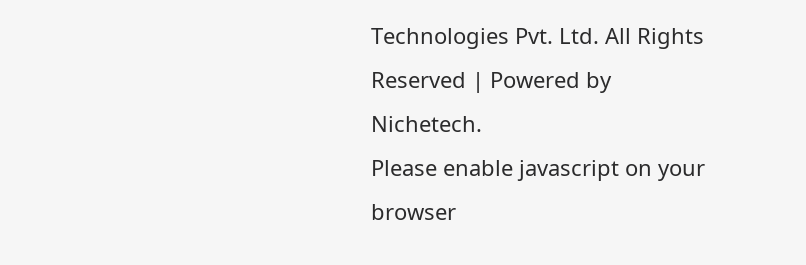Technologies Pvt. Ltd. All Rights Reserved | Powered by Nichetech.
Please enable javascript on your browser